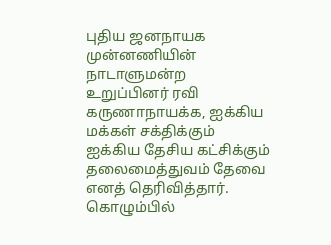புதிய ஜனநாயக முன்னணியின் நாடாளுமன்ற உறுப்பினர் ரவி கருணாநாயக்க, ஐக்கிய மக்கள் சக்திக்கும் ஐக்கிய தேசிய கட்சிக்கும் தலைமைத்துவம் தேவை எனத் தெரிவித்தார்.
கொழும்பில்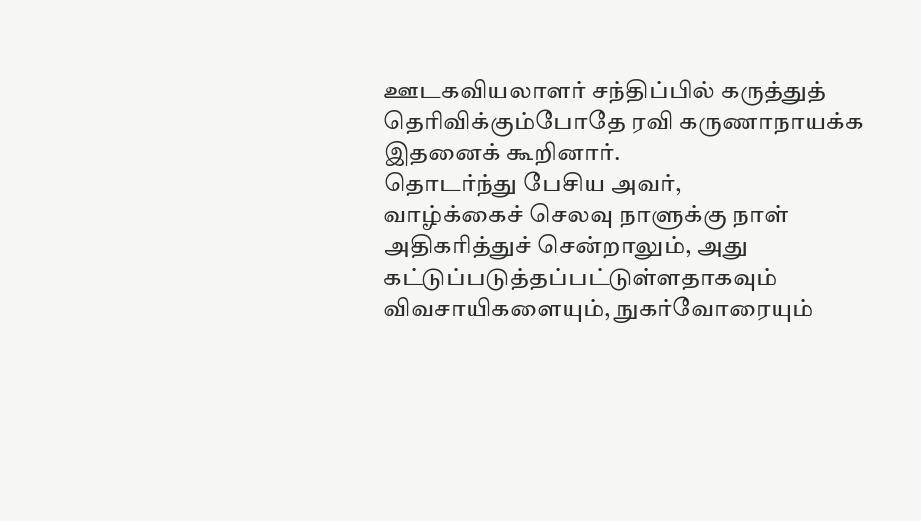ஊடகவியலாளர் சந்திப்பில் கருத்துத் தெரிவிக்கும்போதே ரவி கருணாநாயக்க இதனைக் கூறினார்.
தொடர்ந்து பேசிய அவர்,
வாழ்க்கைச் செலவு நாளுக்கு நாள் அதிகரித்துச் சென்றாலும், அது கட்டுப்படுத்தப்பட்டுள்ளதாகவும் விவசாயிகளையும், நுகர்வோரையும்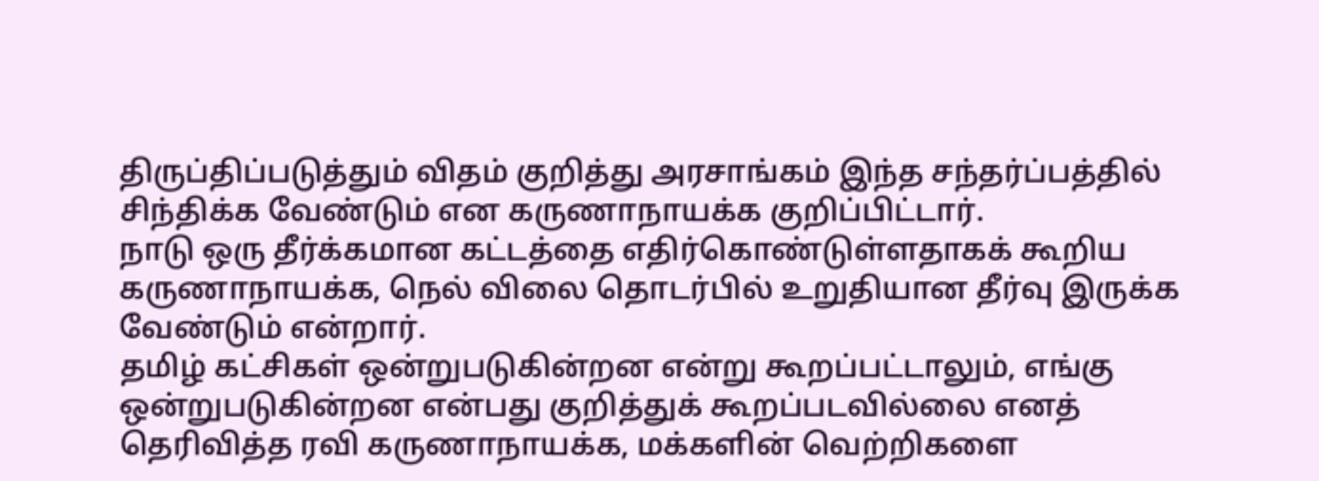திருப்திப்படுத்தும் விதம் குறித்து அரசாங்கம் இந்த சந்தர்ப்பத்தில் சிந்திக்க வேண்டும் என கருணாநாயக்க குறிப்பிட்டார்.
நாடு ஒரு தீர்க்கமான கட்டத்தை எதிர்கொண்டுள்ளதாகக் கூறிய கருணாநாயக்க, நெல் விலை தொடர்பில் உறுதியான தீர்வு இருக்க வேண்டும் என்றார்.
தமிழ் கட்சிகள் ஒன்றுபடுகின்றன என்று கூறப்பட்டாலும், எங்கு ஒன்றுபடுகின்றன என்பது குறித்துக் கூறப்படவில்லை எனத் தெரிவித்த ரவி கருணாநாயக்க, மக்களின் வெற்றிகளை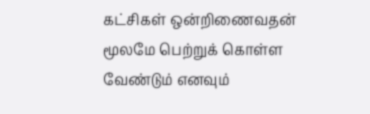கட்சிகள் ஒன்றிணைவதன் மூலமே பெற்றுக் கொள்ள வேண்டும் எனவும்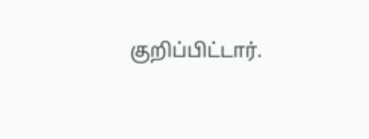குறிப்பிட்டார்.